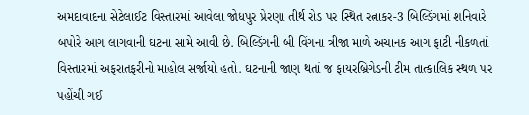અમદાવાદના સેટેલાઈટ વિસ્તારમાં આવેલા જોધપુર પ્રેરણા તીર્થ રોડ પર સ્થિત રત્નાકર-3 બિલ્ડિંગમાં શનિવારે બપોરે આગ લાગવાની ઘટના સામે આવી છે. બિલ્ડિંગની બી વિંગના ત્રીજા માળે અચાનક આગ ફાટી નીકળતાં વિસ્તારમાં અફરાતફરીનો માહોલ સર્જાયો હતો. ઘટનાની જાણ થતાં જ ફાયરબ્રિગેડની ટીમ તાત્કાલિક સ્થળ પર પહોંચી ગઈ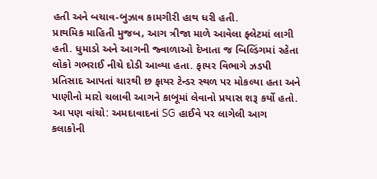હતી અને બચાવ-બુઝાવ કામગીરી હાથ ધરી હતી.
પ્રાથમિક માહિતી મુજબ, આગ ત્રીજા માળે આવેલા ફ્લેટમાં લાગી હતી. ધુમાડો અને આગની જ્વાળાઓ દેખાતા જ બિલ્ડિંગમાં રહેતા લોકો ગભરાઈ નીચે દોડી આવ્યા હતા. ફાયર વિભાગે ઝડપી પ્રતિસાદ આપતાં ચારથી છ ફાયર ટેન્ડર સ્થળ પર મોકલ્યા હતા અને પાણીનો મારો ચલાવી આગને કાબૂમાં લેવાનો પ્રયાસ શરૂ કર્યો હતો.
આ પણ વાંચો: અમદાવાદનાં SG હાઈવે પર લાગેલી આગ કલાકોની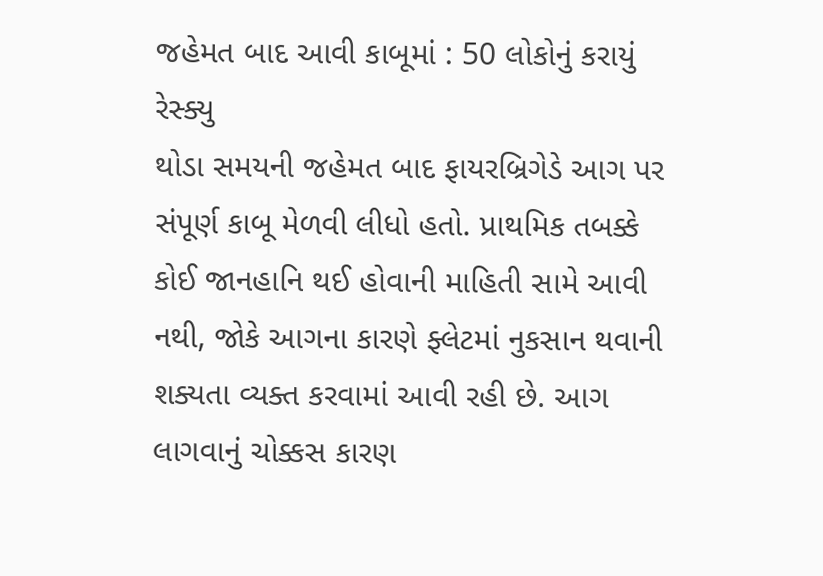જહેમત બાદ આવી કાબૂમાં : 50 લોકોનું કરાયું રેસ્ક્યુ
થોડા સમયની જહેમત બાદ ફાયરબ્રિગેડે આગ પર સંપૂર્ણ કાબૂ મેળવી લીધો હતો. પ્રાથમિક તબક્કે કોઈ જાનહાનિ થઈ હોવાની માહિતી સામે આવી નથી, જોકે આગના કારણે ફ્લેટમાં નુકસાન થવાની શક્યતા વ્યક્ત કરવામાં આવી રહી છે. આગ લાગવાનું ચોક્કસ કારણ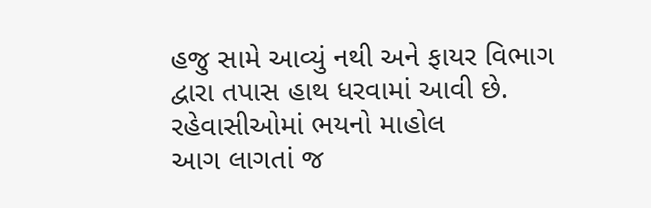હજુ સામે આવ્યું નથી અને ફાયર વિભાગ દ્વારા તપાસ હાથ ધરવામાં આવી છે.
રહેવાસીઓમાં ભયનો માહોલ
આગ લાગતાં જ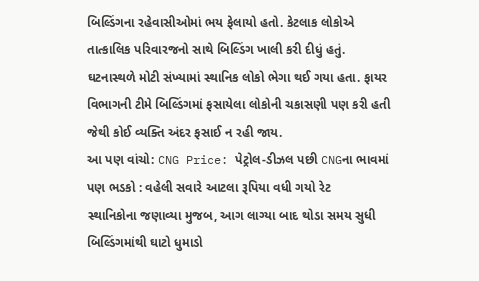બિલ્ડિંગના રહેવાસીઓમાં ભય ફેલાયો હતો. કેટલાક લોકોએ તાત્કાલિક પરિવારજનો સાથે બિલ્ડિંગ ખાલી કરી દીધું હતું. ઘટનાસ્થળે મોટી સંખ્યામાં સ્થાનિક લોકો ભેગા થઈ ગયા હતા. ફાયર વિભાગની ટીમે બિલ્ડિંગમાં ફસાયેલા લોકોની ચકાસણી પણ કરી હતી જેથી કોઈ વ્યક્તિ અંદર ફસાઈ ન રહી જાય.
આ પણ વાંચો: CNG Price: પેટ્રોલ-ડીઝલ પછી CNGના ભાવમાં પણ ભડકો : વહેલી સવારે આટલા રૂપિયા વધી ગયો રેટ
સ્થાનિકોના જણાવ્યા મુજબ, આગ લાગ્યા બાદ થોડા સમય સુધી બિલ્ડિંગમાંથી ઘાટો ધુમાડો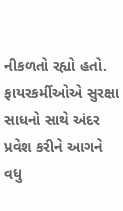નીકળતો રહ્યો હતો. ફાયરકર્મીઓએ સુરક્ષા સાધનો સાથે અંદર પ્રવેશ કરીને આગને વધુ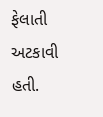ફેલાતી અટકાવી હતી.